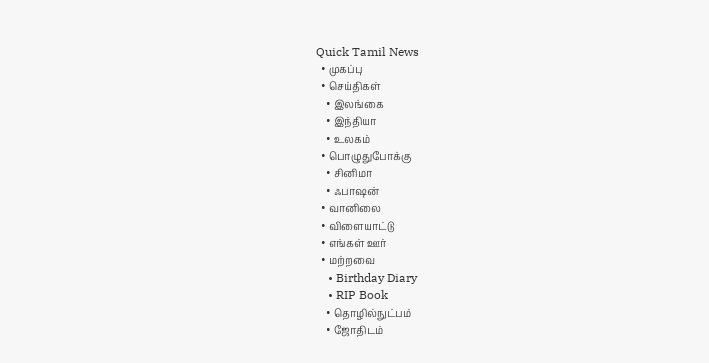Quick Tamil News
  • முகப்பு
  • செய்திகள்
    • இலங்கை
    • இந்தியா
    • உலகம்
  • பொழுதுபோக்கு
    • சினிமா
    • ஃபாஷன்
  • வானிலை
  • விளையாட்டு
  • எங்கள் ஊர்
  • மற்றவை
    • Birthday Diary
    • RIP Book
    • தொழில்நுட்பம்
    • ஜோதிடம்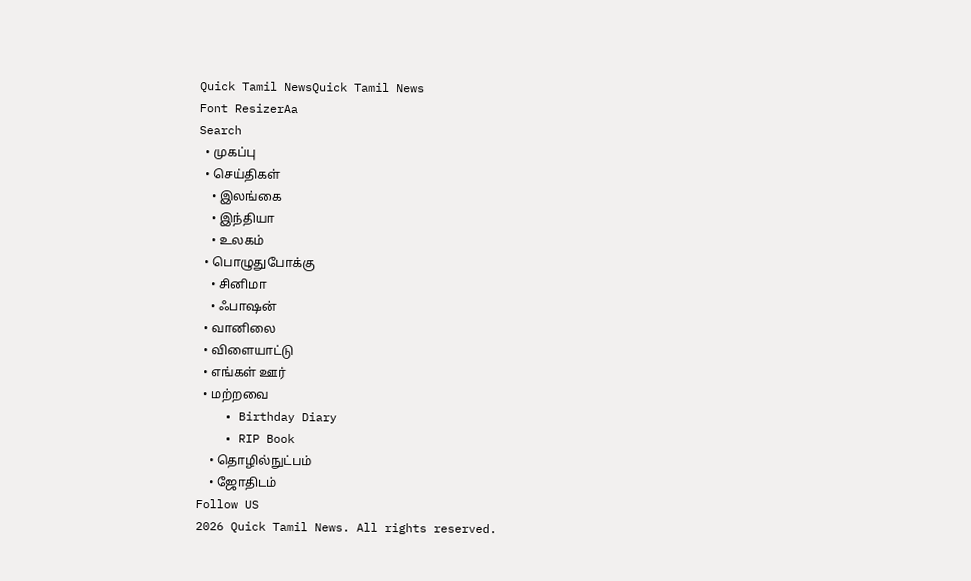Quick Tamil NewsQuick Tamil News
Font ResizerAa
Search
  • முகப்பு
  • செய்திகள்
    • இலங்கை
    • இந்தியா
    • உலகம்
  • பொழுதுபோக்கு
    • சினிமா
    • ஃபாஷன்
  • வானிலை
  • விளையாட்டு
  • எங்கள் ஊர்
  • மற்றவை
    • Birthday Diary
    • RIP Book
    • தொழில்நுட்பம்
    • ஜோதிடம்
Follow US
2026 Quick Tamil News. All rights reserved.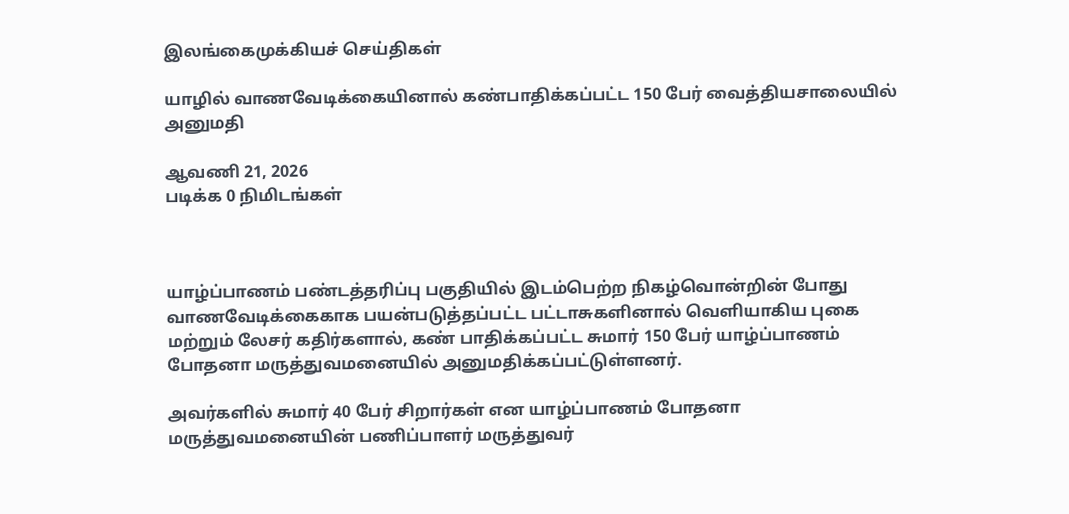இலங்கைமுக்கியச் செய்திகள்

யாழில் வாணவேடிக்கையினால் கண்பாதிக்கப்பட்ட 150 பேர் வைத்தியசாலையில் அனுமதி

ஆவணி 21, 2026
படிக்க 0 நிமிடங்கள்



யாழ்ப்பாணம் பண்டத்தரிப்பு பகுதியில் இடம்பெற்ற நிகழ்வொன்றின் போது வாணவேடிக்கைகாக பயன்படுத்தப்பட்ட பட்டாசுகளினால் வெளியாகிய புகை மற்றும் லேசர் கதிர்களால், கண் பாதிக்கப்பட்ட சுமார் 150 பேர் யாழ்ப்பாணம் போதனா மருத்துவமனையில் அனுமதிக்கப்பட்டுள்ளனர்.

அவர்களில் சுமார் 40 பேர் சிறார்கள் என யாழ்ப்பாணம் போதனா மருத்துவமனையின் பணிப்பாளர் மருத்துவர்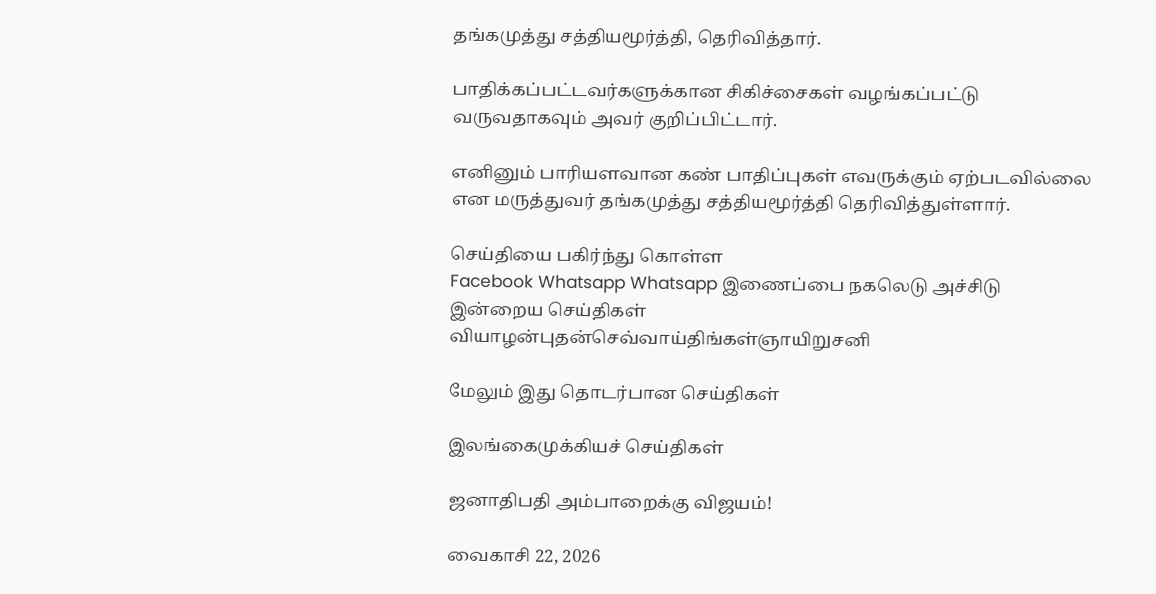தங்கமுத்து சத்தியமூர்த்தி, தெரிவித்தார்.

பாதிக்கப்பட்டவர்களுக்கான சிகிச்சைகள் வழங்கப்பட்டு வருவதாகவும் அவர் குறிப்பிட்டார்.

எனினும் பாரியளவான கண் பாதிப்புகள் எவருக்கும் ஏற்படவில்லை என மருத்துவர் தங்கமுத்து சத்தியமூர்த்தி தெரிவித்துள்ளார்.

செய்தியை பகிர்ந்து கொள்ள
Facebook Whatsapp Whatsapp இணைப்பை நகலெடு அச்சிடு
இன்றைய செய்திகள்
வியாழன்புதன்செவ்வாய்திங்கள்ஞாயிறுசனி

மேலும் இது தொடர்பான செய்திகள்

இலங்கைமுக்கியச் செய்திகள்

ஜனாதிபதி அம்பாறைக்கு விஜயம்!

வைகாசி 22, 2026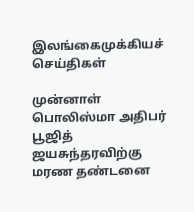இலங்கைமுக்கியச் செய்திகள்

முன்னாள் பொலிஸ்மா அதிபர் பூஜித் ஜயசுந்தரவிற்கு மரண தண்டனை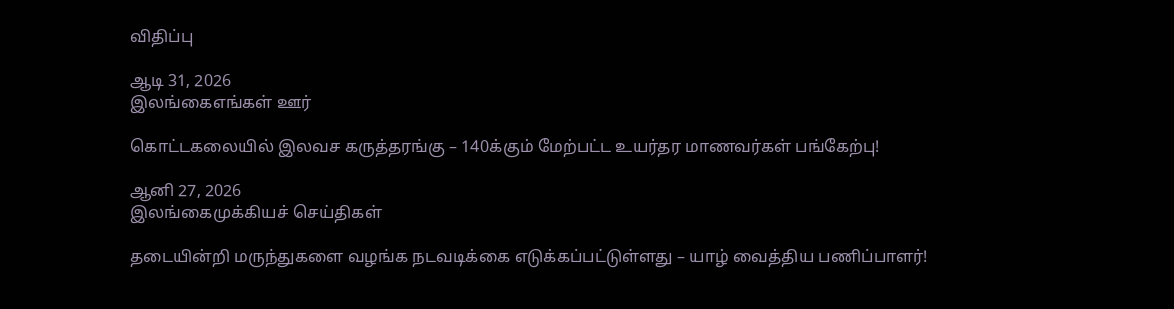விதிப்பு

ஆடி 31, 2026
இலங்கைஎங்கள் ஊர்

கொட்டகலையில் இலவச கருத்தரங்கு – 140க்கும் மேற்பட்ட உயர்தர மாணவர்கள் பங்கேற்பு!

ஆனி 27, 2026
இலங்கைமுக்கியச் செய்திகள்

தடையின்றி மருந்துகளை வழங்க நடவடிக்கை எடுக்கப்பட்டுள்ளது – யாழ் வைத்திய பணிப்பாளர்!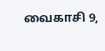வைகாசி 9,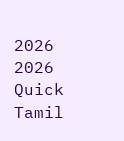2026
2026 Quick Tamil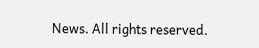News. All rights reserved.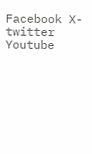Facebook X-twitter Youtube